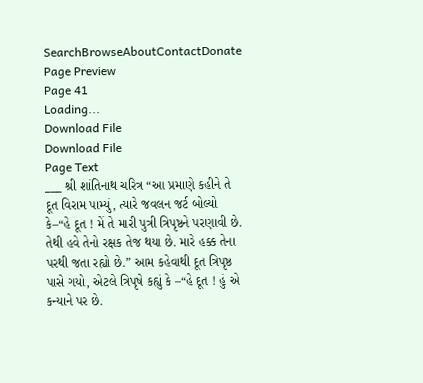SearchBrowseAboutContactDonate
Page Preview
Page 41
Loading...
Download File
Download File
Page Text
___ શ્રી શાંતિનાથ ચરિત્ર “આ પ્રમાણે કહીને તે દૂત વિરામ પામ્યું, ત્યારે જવલન જર્ટ બોલ્યો કે–“હે દૂત ! મેં તે મારી પુત્રી ત્રિપૃષ્ઠને પરણાવી છે. તેથી હવે તેનો રક્ષક તેજ થયા છે. મારે હક્ક તેના પરથી જતા રહ્યો છે.” આમ કહેવાથી દૂત ત્રિપૃષ્ઠ પાસે ગયો, એટલે ત્રિપૃષે કહ્યું કે –“હે દૂત ! હું એ કન્યાને પર છે.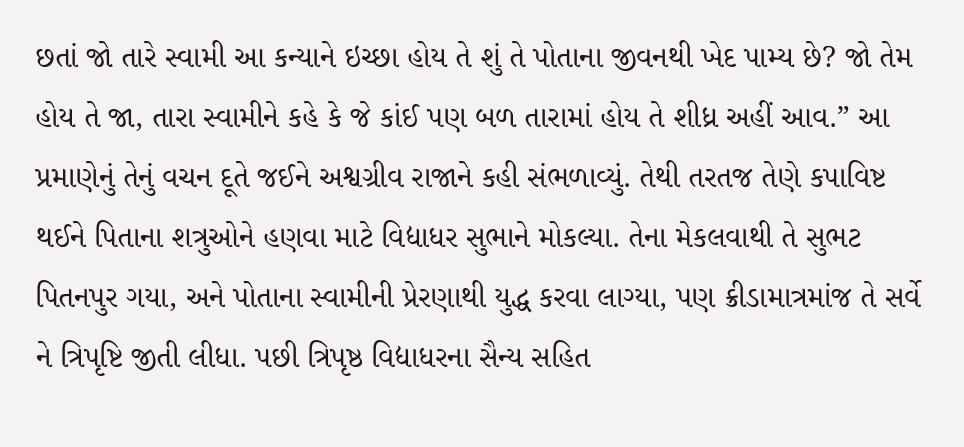છતાં જો તારે સ્વામી આ કન્યાને ઇચ્છા હોય તે શું તે પોતાના જીવનથી ખેદ પામ્ય છે? જો તેમ હોય તે જા, તારા સ્વામીને કહે કે જે કાંઈ પણ બળ તારામાં હોય તે શીધ્ર અહીં આવ.” આ પ્રમાણેનું તેનું વચન દૂતે જઈને અશ્વગ્રીવ રાજાને કહી સંભળાવ્યું. તેથી તરતજ તેણે કપાવિષ્ટ થઈને પિતાના શત્રુઓને હણવા માટે વિદ્યાધર સુભાને મોકલ્યા. તેના મેકલવાથી તે સુભટ પિતનપુર ગયા, અને પોતાના સ્વામીની પ્રેરણાથી યુદ્ધ કરવા લાગ્યા, પણ ક્રીડામાત્રમાંજ તે સર્વે ને ત્રિપૃષ્ટિ જીતી લીધા. પછી ત્રિપૃષ્ઠ વિદ્યાધરના સૈન્ય સહિત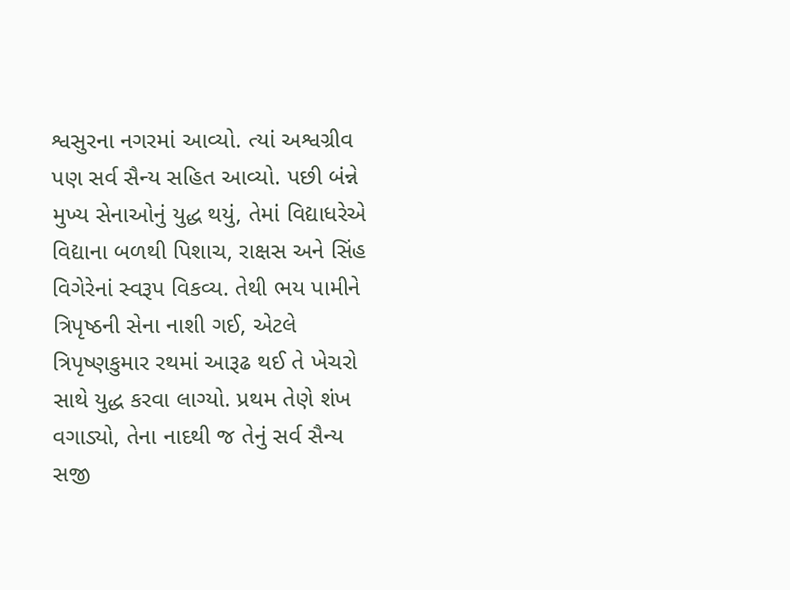શ્વસુરના નગરમાં આવ્યો. ત્યાં અશ્વગ્રીવ પણ સર્વ સૈન્ય સહિત આવ્યો. પછી બંન્ને મુખ્ય સેનાઓનું યુદ્ધ થયું, તેમાં વિદ્યાધરેએ વિદ્યાના બળથી પિશાચ, રાક્ષસ અને સિંહ વિગેરેનાં સ્વરૂપ વિકવ્ય. તેથી ભય પામીને ત્રિપૃષ્ઠની સેના નાશી ગઈ, એટલે ત્રિપૃષ્ણકુમાર રથમાં આરૂઢ થઈ તે ખેચરો સાથે યુદ્ધ કરવા લાગ્યો. પ્રથમ તેણે શંખ વગાડ્યો, તેના નાદથી જ તેનું સર્વ સૈન્ય સજી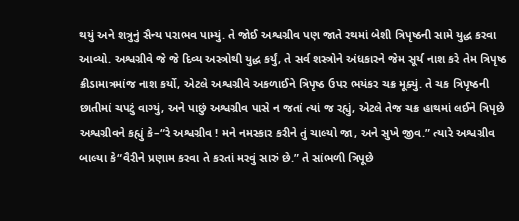થયું અને શત્રુનું સૈન્ય પરાભવ પામ્યું. તે જોઈ અશ્વગ્રીવ પણ જાતે રથમાં બેશી ત્રિપૃષ્ઠની સામે યુદ્ધ કરવા આવ્યો. અશ્વગ્રીવે જે જે દિવ્ય અસ્ત્રોથી યુદ્ધ કર્યું, તે સર્વ શસ્ત્રોને અંધકારને જેમ સૂર્ય નાશ કરે તેમ ત્રિપૃષ્ઠ ક્રીડામાત્રમાંજ નાશ કર્યો, એટલે અશ્વગ્રીવે અકળાઈને ત્રિપૃષ્ઠ ઉપર ભયંકર ચક્ર મૂક્યું. તે ચક ત્રિપૃષ્ઠની છાતીમાં ચપટું વાગ્યું, અને પાછું અશ્વગ્રીવ પાસે ન જતાં ત્યાં જ રહ્યું, એટલે તેજ ચક્ર હાથમાં લઈને ત્રિપૃછે અશ્વગ્રીવને કહ્યું કે–“રે અશ્વગ્રીવ ! મને નમસ્કાર કરીને તું ચાલ્યો જા, અને સુખે જીવ.” ત્યારે અશ્વગ્રીવ બાલ્યા કે“વૈરીને પ્રણામ કરવા તે કરતાં મરવું સારું છે.” તે સાંભળી ત્રિપૂછે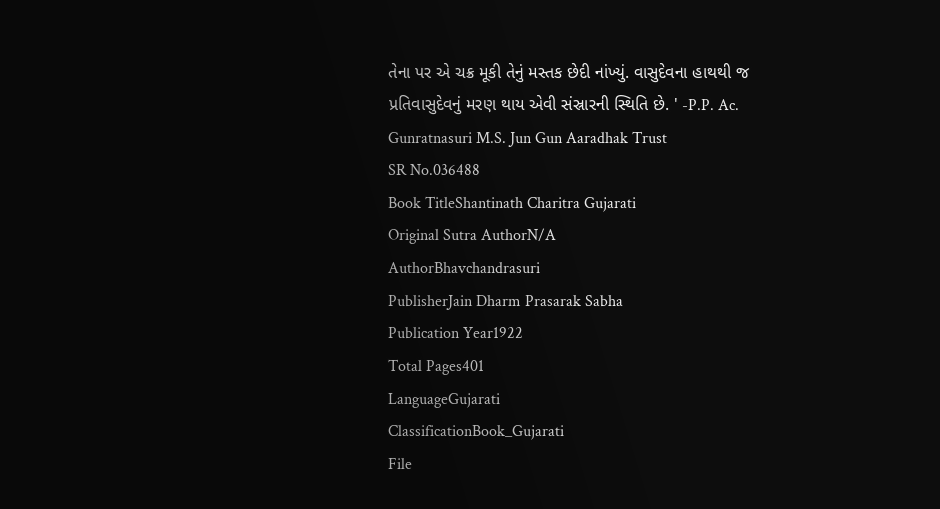તેના પર એ ચક્ર મૂકી તેનું મસ્તક છેદી નાંખ્યું. વાસુદેવના હાથથી જ પ્રતિવાસુદેવનું મરણ થાય એવી સંસ્રારની સ્થિતિ છે. ' -P.P. Ac. Gunratnasuri M.S. Jun Gun Aaradhak Trust
SR No.036488
Book TitleShantinath Charitra Gujarati
Original Sutra AuthorN/A
AuthorBhavchandrasuri
PublisherJain Dharm Prasarak Sabha
Publication Year1922
Total Pages401
LanguageGujarati
ClassificationBook_Gujarati
File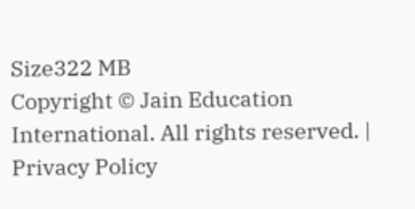Size322 MB
Copyright © Jain Education International. All rights reserved. | Privacy Policy